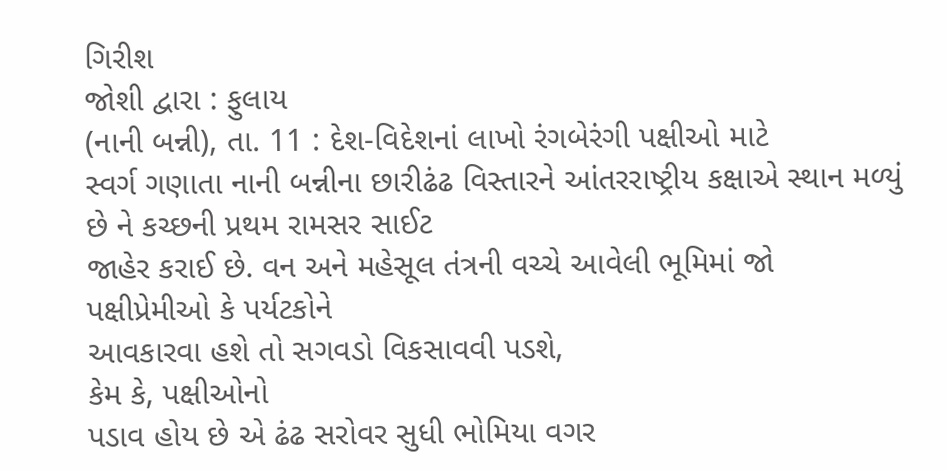ગિરીશ
જોશી દ્વારા : ફુલાય
(નાની બન્ની), તા. 11 : દેશ-વિદેશનાં લાખો રંગબેરંગી પક્ષીઓ માટે
સ્વર્ગ ગણાતા નાની બન્નીના છારીઢંઢ વિસ્તારને આંતરરાષ્ટ્રીય કક્ષાએ સ્થાન મળ્યું છે ને કચ્છની પ્રથમ રામસર સાઈટ
જાહેર કરાઈ છે. વન અને મહેસૂલ તંત્રની વચ્ચે આવેલી ભૂમિમાં જો પક્ષીપ્રેમીઓ કે પર્યટકોને
આવકારવા હશે તો સગવડો વિકસાવવી પડશે,
કેમ કે, પક્ષીઓનો
પડાવ હોય છે એ ઢંઢ સરોવર સુધી ભોમિયા વગર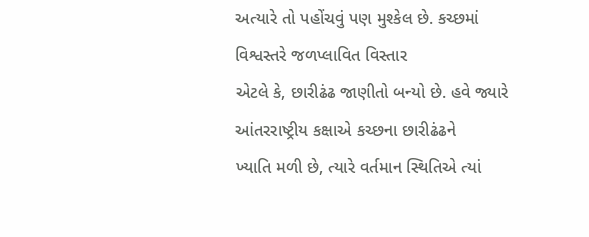અત્યારે તો પહોંચવું પણ મુશ્કેલ છે. કચ્છમાં વિશ્વસ્તરે જળપ્લાવિત વિસ્તાર
એટલે કે, છારીઢંઢ જાણીતો બન્યો છે. હવે જ્યારે આંતરરાષ્ટ્રીય કક્ષાએ કચ્છના છારીઢંઢને
ખ્યાતિ મળી છે, ત્યારે વર્તમાન સ્થિતિએ ત્યાં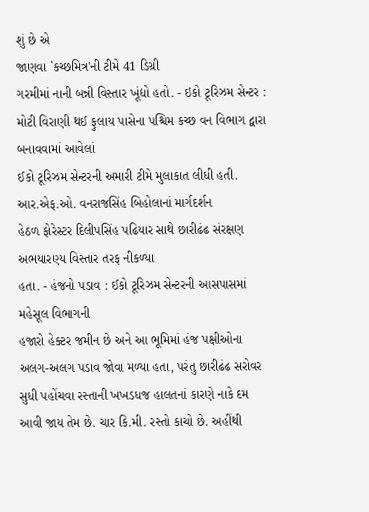શું છે એ
જાણવા `કચ્છમિત્ર'ની ટીમે 41 ડિગ્રી
ગરમીમાં નાની બન્ની વિસ્તાર ખૂંદ્યો હતો. - ઇકો ટૂરિઝમ સેન્ટર : મોટી વિરાણી થઈ ફુલાય પાસેના પશ્ચિમ કચ્છ વન વિભાગ દ્વારા બનાવવામાં આવેલાં
ઈકો ટૂરિઝમ સેન્ટરની અમારી ટીમે મુલાકાત લીધી હતી. આર.એફ.ઓ. વનરાજસિંહ બિહોલાનાં માર્ગદર્શન
હેઠળ ફોરેસ્ટર દિલીપસિંહ પઢિયાર સાથે છારીઢંઢ સંરક્ષણ અભયારણ્ય વિસ્તાર તરફ નીકળ્યા
હતા. - હંજનો પડાવ : ઈકો ટૂરિઝમ સેન્ટરની આસપાસમાં મહેસૂલ વિભાગની
હજારો હેક્ટર જમીન છે અને આ ભૂમિમાં હંજ પક્ષીઓના અલગ-અલગ પડાવ જોવા મળ્યા હતા, પરંતુ છારીઢંઢ સરોવર સુધી પહોંચવા રસ્તાની ખખડધજ હાલતનાં કારણે નાકે દમ
આવી જાય તેમ છે. ચાર કિ.મી. રસ્તો કાચો છે. અહીંથી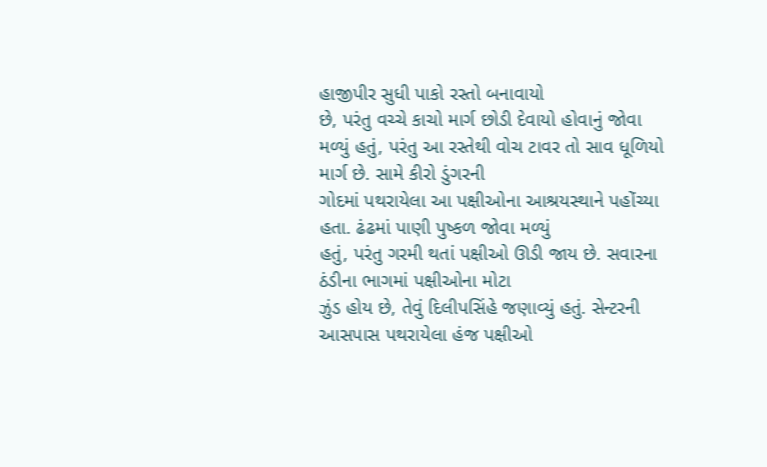હાજીપીર સુધી પાકો રસ્તો બનાવાયો
છે, પરંતુ વચ્ચે કાચો માર્ગ છોડી દેવાયો હોવાનું જોવા મળ્યું હતું, પરંતુ આ રસ્તેથી વોચ ટાવર તો સાવ ધૂળિયો માર્ગ છે. સામે કીરો ડુંગરની
ગોદમાં પથરાયેલા આ પક્ષીઓના આશ્રયસ્થાને પહોંચ્યા હતા. ઢંઢમાં પાણી પુષ્કળ જોવા મળ્યું
હતું, પરંતુ ગરમી થતાં પક્ષીઓ ઊડી જાય છે. સવારના ઠંડીના ભાગમાં પક્ષીઓના મોટા
ઝુંડ હોય છે, તેવું દિલીપસિંહે જણાવ્યું હતું. સેન્ટરની
આસપાસ પથરાયેલા હંજ પક્ષીઓ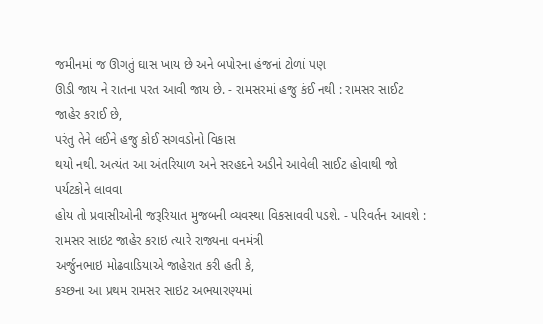જમીનમાં જ ઊગતું ઘાસ ખાય છે અને બપોરના હંજનાં ટોળાં પણ
ઊડી જાય ને રાતના પરત આવી જાય છે. - રામસરમાં હજુ કંઈ નથી : રામસર સાઈટ જાહેર કરાઈ છે,
પરંતુ તેને લઈને હજુ કોઈ સગવડોનો વિકાસ
થયો નથી. અત્યંત આ અંતરિયાળ અને સરહદને અડીને આવેલી સાઈટ હોવાથી જો પર્યટકોને લાવવા
હોય તો પ્રવાસીઓની જરૂરિયાત મુજબની વ્યવસ્થા વિકસાવવી પડશે. - પરિવર્તન આવશે : રામસર સાઇટ જાહેર કરાઇ ત્યારે રાજ્યના વનમંત્રી
અર્જુનભાઇ મોઢવાડિયાએ જાહેરાત કરી હતી કે,
કચ્છના આ પ્રથમ રામસર સાઇટ અભયારણ્યમાં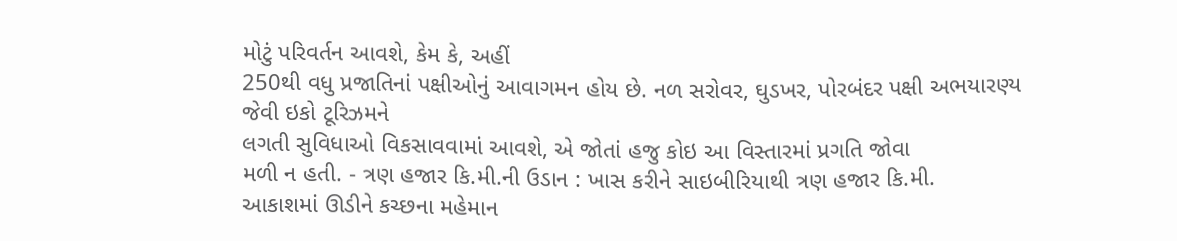મોટું પરિવર્તન આવશે, કેમ કે, અહીં
250થી વધુ પ્રજાતિનાં પક્ષીઓનું આવાગમન હોય છે. નળ સરોવર, ઘુડખર, પોરબંદર પક્ષી અભયારણ્ય જેવી ઇકો ટૂરિઝમને
લગતી સુવિધાઓ વિકસાવવામાં આવશે, એ જોતાં હજુ કોઇ આ વિસ્તારમાં પ્રગતિ જોવા
મળી ન હતી. - ત્રણ હજાર કિ.મી.ની ઉડાન : ખાસ કરીને સાઇબીરિયાથી ત્રણ હજાર કિ.મી.
આકાશમાં ઊડીને કચ્છના મહેમાન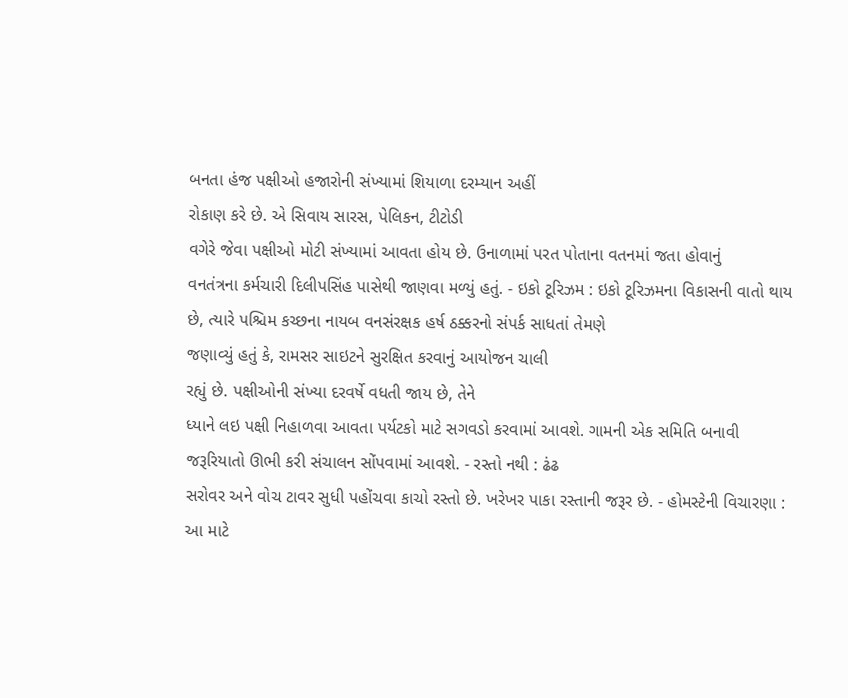બનતા હંજ પક્ષીઓ હજારોની સંખ્યામાં શિયાળા દરમ્યાન અહીં
રોકાણ કરે છે. એ સિવાય સારસ, પેલિકન, ટીટોડી
વગેરે જેવા પક્ષીઓ મોટી સંખ્યામાં આવતા હોય છે. ઉનાળામાં પરત પોતાના વતનમાં જતા હોવાનું
વનતંત્રના કર્મચારી દિલીપસિંહ પાસેથી જાણવા મળ્યું હતું. - ઇકો ટૂરિઝમ : ઇકો ટૂરિઝમના વિકાસની વાતો થાય છે, ત્યારે પશ્ચિમ કચ્છના નાયબ વનસંરક્ષક હર્ષ ઠક્કરનો સંપર્ક સાધતાં તેમણે
જણાવ્યું હતું કે, રામસર સાઇટને સુરક્ષિત કરવાનું આયોજન ચાલી
રહ્યું છે. પક્ષીઓની સંખ્યા દરવર્ષે વધતી જાય છે, તેને
ધ્યાને લઇ પક્ષી નિહાળવા આવતા પર્યટકો માટે સગવડો કરવામાં આવશે. ગામની એક સમિતિ બનાવી
જરૂરિયાતો ઊભી કરી સંચાલન સોંપવામાં આવશે. - રસ્તો નથી : ઢંઢ
સરોવર અને વોચ ટાવર સુધી પહોંચવા કાચો રસ્તો છે. ખરેખર પાકા રસ્તાની જરૂર છે. - હોમસ્ટેની વિચારણા : આ માટે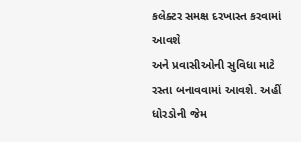કલેક્ટર સમક્ષ દરખાસ્ત કરવામાં આવશે
અને પ્રવાસીઓની સુવિધા માટે રસ્તા બનાવવામાં આવશે. અહીં ધોરડોની જેમ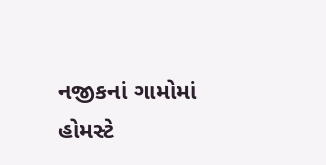નજીકનાં ગામોમાં
હોમસ્ટે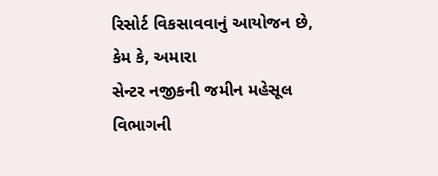રિસોર્ટ વિકસાવવાનું આયોજન છે,
કેમ કે, અમારા
સેન્ટર નજીકની જમીન મહેસૂલ વિભાગની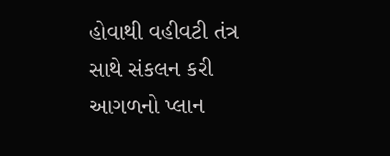હોવાથી વહીવટી તંત્ર સાથે સંકલન કરી આગળનો પ્લાન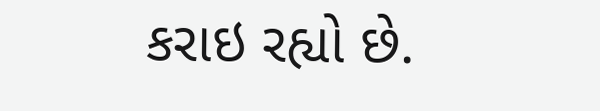કરાઇ રહ્યો છે.